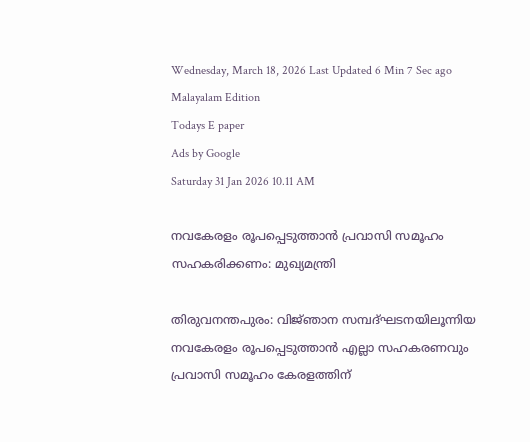Wednesday, March 18, 2026 Last Updated 6 Min 7 Sec ago Malayalam Edition
Todays E paper
Ads by Google
Saturday 31 Jan 2026 10.11 AM

നവകേരളം രൂപപ്പെടുത്താന്‍ പ്രവാസി സമൂഹം സഹകരിക്കണം: മുഖ്യമന്ത്രി

തിരുവനന്തപുരം: വിജ്‌ഞാന സമ്പദ്‌ഘടനയിലൂന്നിയ നവകേരളം രൂപപ്പെടുത്താന്‍ എല്ലാ സഹകരണവും പ്രവാസി സമൂഹം കേരളത്തിന്‌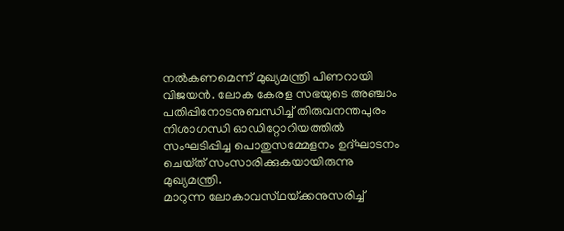നല്‍കണമെന്ന്‌ മുഖ്യമന്ത്രി പിണറായി വിജയന്‍. ലോക കേരള സഭയുടെ അഞ്ചാം പതിപ്പിനോടനുബന്ധിച്ച്‌ തിരുവനന്തപുരം നിശാഗന്ധി ഓഡിറ്റോറിയത്തില്‍ സംഘടിപ്പിച്ച പൊതുസമ്മേളനം ഉദ്‌ഘാടനം ചെയ്‌ത്‌ സംസാരിക്കുകയായിരുന്നു മുഖ്യമന്ത്രി.
മാറുന്ന ലോകാവസ്‌ഥയ്‌ക്കനുസരിച്ച്‌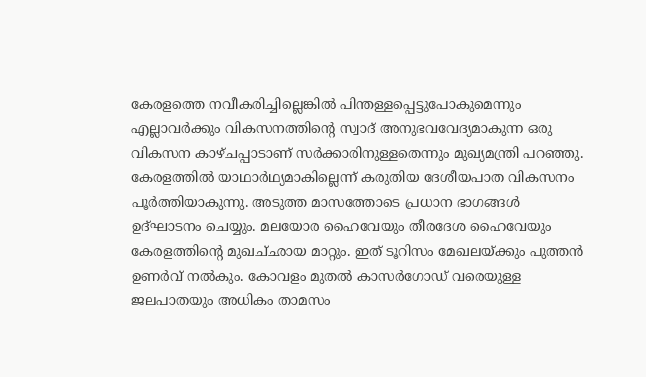കേരളത്തെ നവീകരിച്ചില്ലെങ്കില്‍ പിന്തള്ളപ്പെട്ടുപോകുമെന്നും എല്ലാവര്‍ക്കും വികസനത്തിന്റെ സ്വാദ്‌ അനുഭവവേദ്യമാകുന്ന ഒരു വികസന കാഴ്‌ചപ്പാടാണ്‌ സര്‍ക്കാരിനുള്ളതെന്നും മുഖ്യമന്ത്രി പറഞ്ഞു. കേരളത്തില്‍ യാഥാര്‍ഥ്യമാകില്ലെന്ന്‌ കരുതിയ ദേശീയപാത വികസനം പൂര്‍ത്തിയാകുന്നു. അടുത്ത മാസത്തോടെ പ്രധാന ഭാഗങ്ങള്‍ ഉദ്‌ഘാടനം ചെയ്യും. മലയോര ഹൈവേയും തീരദേശ ഹൈവേയും കേരളത്തിന്റെ മുഖച്‌ഛായ മാറ്റും. ഇത്‌ ടൂറിസം മേഖലയ്‌ക്കും പുത്തന്‍ ഉണര്‍വ്‌ നല്‍കും. കോവളം മുതല്‍ കാസര്‍ഗോഡ്‌ വരെയുള്ള ജലപാതയും അധികം താമസം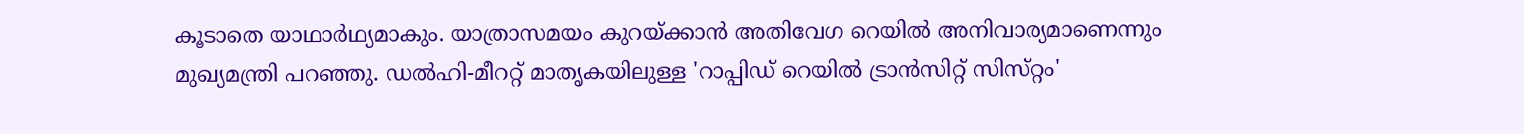കൂടാതെ യാഥാര്‍ഥ്യമാകും. യാത്രാസമയം കുറയ്‌ക്കാന്‍ അതിവേഗ റെയില്‍ അനിവാര്യമാണെന്നും മുഖ്യമന്ത്രി പറഞ്ഞു. ഡല്‍ഹി-മീററ്റ്‌ മാതൃകയിലുള്ള 'റാപ്പിഡ്‌ റെയില്‍ ട്രാന്‍സിറ്റ്‌ സിസ്‌റ്റം'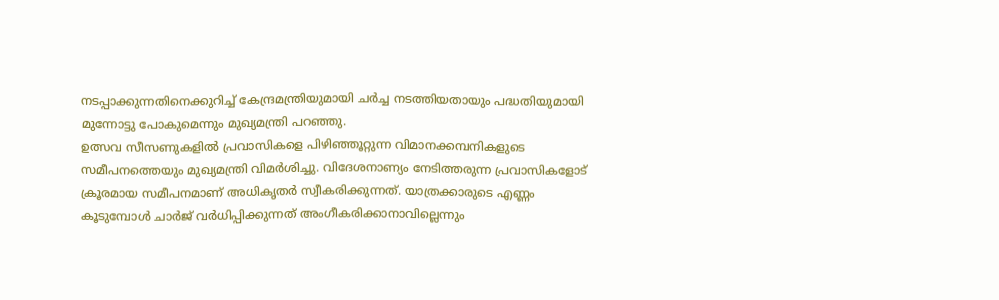നടപ്പാക്കുന്നതിനെക്കുറിച്ച്‌ കേന്ദ്രമന്ത്രിയുമായി ചര്‍ച്ച നടത്തിയതായും പദ്ധതിയുമായി മുന്നോട്ടു പോകുമെന്നും മുഖ്യമന്ത്രി പറഞ്ഞു.
ഉത്സവ സീസണുകളില്‍ പ്രവാസികളെ പിഴിഞ്ഞൂറ്റുന്ന വിമാനക്കമ്പനികളുടെ സമീപനത്തെയും മുഖ്യമന്ത്രി വിമര്‍ശിച്ചു. വിദേശനാണ്യം നേടിത്തരുന്ന പ്രവാസികളോട്‌ ക്രൂരമായ സമീപനമാണ്‌ അധികൃതര്‍ സ്വീകരിക്കുന്നത്‌. യാത്രക്കാരുടെ എണ്ണം കൂടുമ്പോള്‍ ചാര്‍ജ്‌ വര്‍ധിപ്പിക്കുന്നത്‌ അംഗീകരിക്കാനാവില്ലെന്നും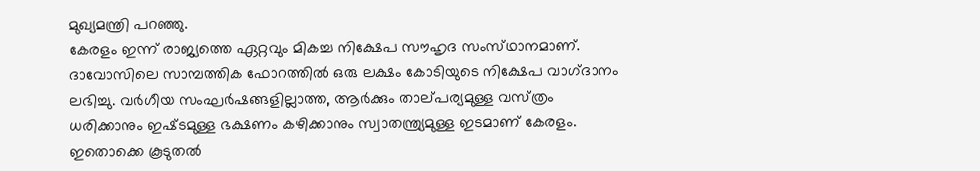മുഖ്യമന്ത്രി പറഞ്ഞു.
കേരളം ഇന്ന്‌ രാജ്യത്തെ ഏറ്റവും മികച്ച നിക്ഷേപ സൗഹൃദ സംസ്‌ഥാനമാണ്‌. ദാവോസിലെ സാമ്പത്തിക ഫോറത്തില്‍ ഒരു ലക്ഷം കോടിയുടെ നിക്ഷേപ വാഗ്‌ദാനം ലഭിച്ചു. വര്‍ഗീയ സംഘര്‍ഷങ്ങളില്ലാത്ത, ആര്‍ക്കും താല്‌പര്യമുള്ള വസ്‌ത്രം ധരിക്കാനും ഇഷ്‌ടമുള്ള ഭക്ഷണം കഴിക്കാനും സ്വാതന്ത്ര്യമുള്ള ഇടമാണ്‌ കേരളം. ഇതൊക്കെ കൂടുതല്‍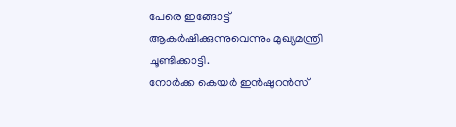പേരെ ഇങ്ങോട്ട്‌ ആകര്‍ഷിക്കുന്നുവെന്നും മുഖ്യമന്ത്രി ചൂണ്ടിക്കാട്ടി.
നോര്‍ക്ക കെയര്‍ ഇന്‍ഷുറന്‍സ്‌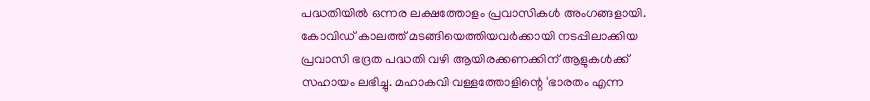പദ്ധതിയില്‍ ഒന്നര ലക്ഷത്തോളം പ്രവാസികള്‍ അംഗങ്ങളായി. കോവിഡ്‌ കാലത്ത്‌ മടങ്ങിയെത്തിയവര്‍ക്കായി നടപ്പിലാക്കിയ പ്രവാസി ഭദ്രത പദ്ധതി വഴി ആയിരക്കണക്കിന്‌ ആളുകള്‍ക്ക്‌ സഹായം ലഭിച്ചു. മഹാകവി വള്ളത്തോളിന്റെ 'ഭാരതം എന്ന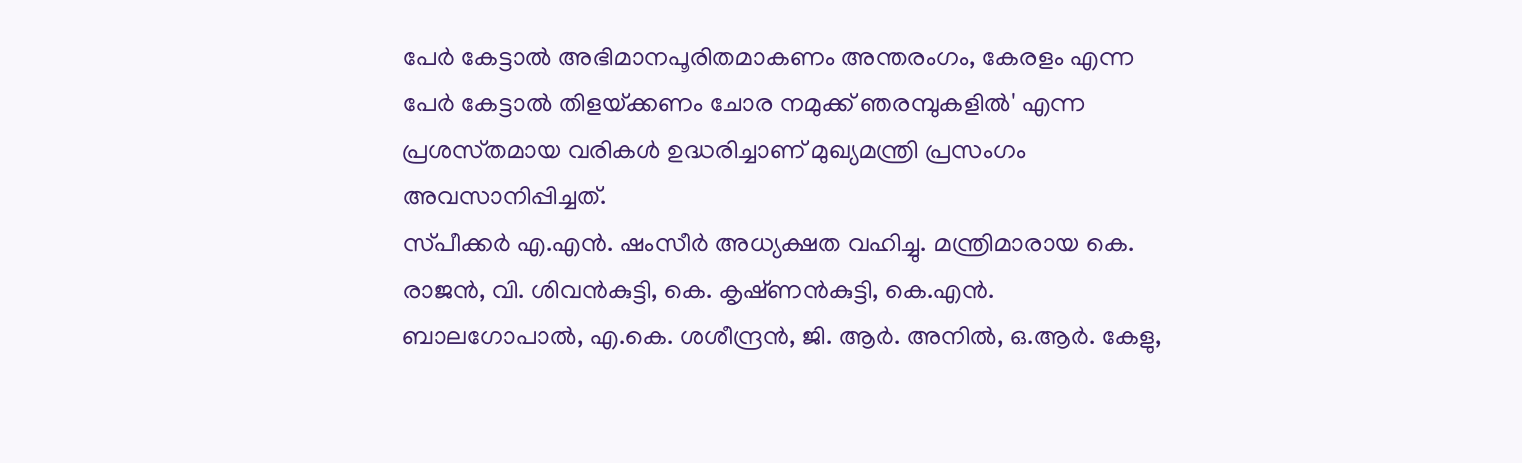പേര്‍ കേട്ടാല്‍ അഭിമാനപൂരിതമാകണം അന്തരംഗം, കേരളം എന്ന പേര്‍ കേട്ടാല്‍ തിളയ്‌ക്കണം ചോര നമുക്ക്‌ ഞരമ്പുകളില്‍' എന്ന പ്രശസ്‌തമായ വരികള്‍ ഉദ്ധരിച്ചാണ്‌ മുഖ്യമന്ത്രി പ്രസംഗം അവസാനിപ്പിച്ചത്‌.
സ്‌പീക്കര്‍ എ.എന്‍. ഷംസീര്‍ അധ്യക്ഷത വഹിച്ചു. മന്ത്രിമാരായ കെ. രാജന്‍, വി. ശിവന്‍കുട്ടി, കെ. കൃഷ്‌ണന്‍കുട്ടി, കെ.എന്‍. ബാലഗോപാല്‍, എ.കെ. ശശീന്ദ്രന്‍, ജി. ആര്‍. അനില്‍, ഒ.ആര്‍. കേളു,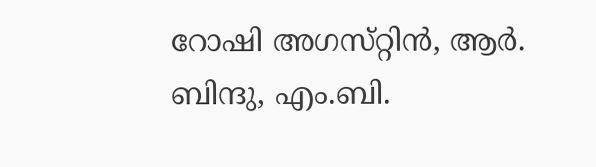റോഷി അഗസ്‌റ്റിന്‍, ആര്‍. ബിന്ദു, എം.ബി.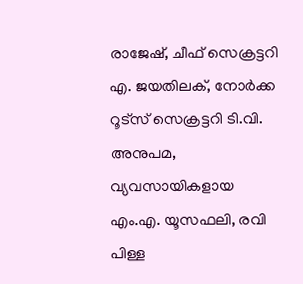രാജേഷ്‌, ചീഫ്‌ സെക്രട്ടറി എ. ജയതിലക്‌, നോര്‍ക്ക റൂട്‌സ്‌ സെക്രട്ടറി ടി.വി. അനുപമ, വ്യവസായികളായ എം.എ. യൂസഫലി, രവി പിള്ള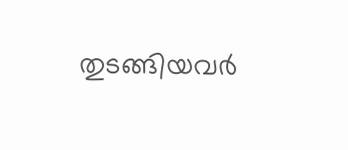തുടങ്ങിയവര്‍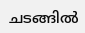ചടങ്ങില്‍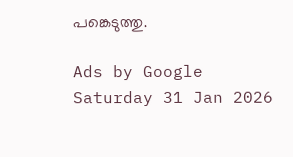പങ്കെടുത്തു.

Ads by Google
Saturday 31 Jan 2026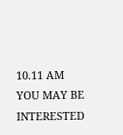10.11 AM
YOU MAY BE INTERESTED